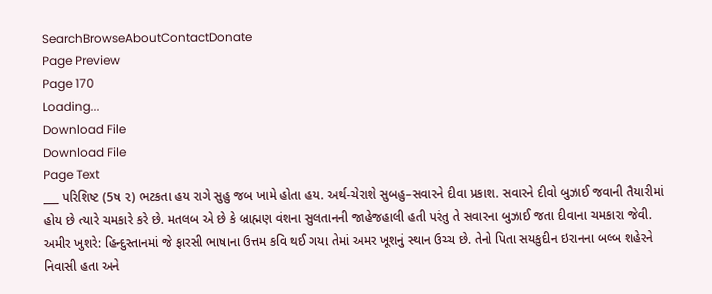SearchBrowseAboutContactDonate
Page Preview
Page 170
Loading...
Download File
Download File
Page Text
___ પરિશિષ્ટ (5ષ ૨) ભટકતા હય રાગે સુહુ જબ ખામે હોતા હય. અર્થ-ચેરાશે સુબહુ–સવારને દીવા પ્રકાશ. સવારને દીવો બુઝાઈ જવાની તૈયારીમાં હોય છે ત્યારે ચમકારે કરે છે. મતલબ એ છે કે બ્રાહ્મણ વંશના સુલતાનની જાહેજહાલી હતી પરંતુ તે સવારના બુઝાઈ જતા દીવાના ચમકારા જેવી. અમીર ખુશરે: હિન્દુસ્તાનમાં જે ફારસી ભાષાના ઉત્તમ કવિ થઈ ગયા તેમાં અમર ખૂશનું સ્થાન ઉચ્ચ છે. તેનો પિતા સયકુદીન ઇરાનના બલ્બ શહેરને નિવાસી હતા અને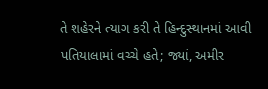તે શહેરને ત્યાગ કરી તે હિન્દુસ્થાનમાં આવી પતિયાલામાં વચ્ચે હતે; જ્યાં, અમીર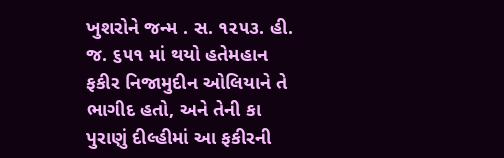ખુશરોને જન્મ . સ. ૧૨૫૩. હી. જ. ૬૫૧ માં થયો હતેમહાન ફકીર નિજામુદીન ઓલિયાને તે ભાગીદ હતો, અને તેની કા પુરાણું દીલ્હીમાં આ ફકીરની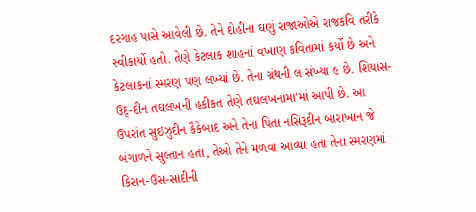દરગાહ પાસે આવેલી છે. તેને દોહીના ઘણું રાજાઓએ રાજકવિ તરીકે સ્વીકાર્યો હતો. તેણે કેટલાક શાહનાં વખાણ કવિતામાં કર્યો છે અને કેટલાકનાં સ્મરણ પણ લખ્યાં છે. તેના ગ્રંથની લ સંખ્યા ૯ છે. શિયાસ-ઉદ્-દીન તઘલખની હકીકત તેણે તઘલખનામા'માં આપી છે. આ ઉપરાંત સુઇઝુદીન કૈકેબાદ અને તેના પિતા નસિરૂદીન બારાખાન જે બંગાળને સુલ્તાન હતા, તેઓ તેને મળવા આવ્યા હતા તેના સ્મરણમાં કિરાન-ઉસ-સાદીની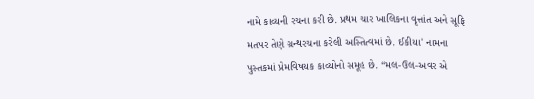નામે કાવ્યની રચના કરી છે. પ્રથમ ચાર ખાલિકના વૃત્તાંત અને સૂફિ મતપર તેણે ગ્રન્થરચના કરેલી અસ્તિત્વમાં છે. ઈકીયા' નામના પુસ્તકમાં પ્રેમવિષયક કાવ્યોનો સમૂહ છે. “મલ-ઉલ-અવર એ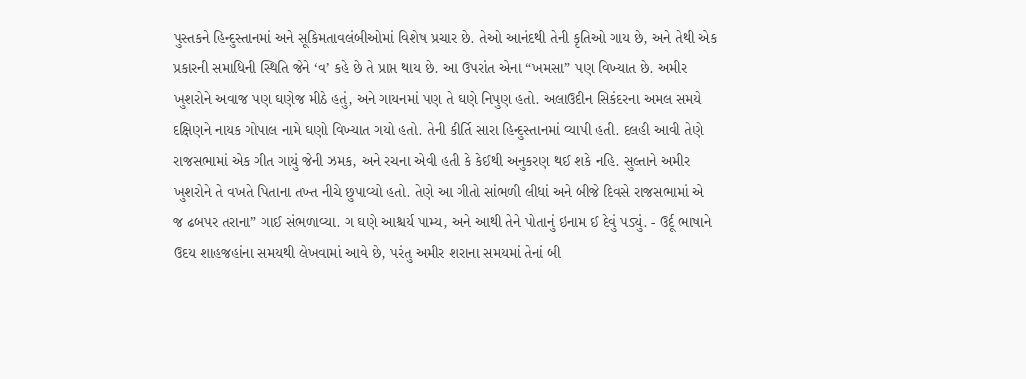પુસ્તકને હિન્દુસ્તાનમાં અને સૂકિમતાવલંબીઓમાં વિશેષ પ્રચાર છે. તેઓ આનંદથી તેની કૃતિઓ ગાય છે, અને તેથી એક પ્રકારની સમાધિની સ્થિતિ જેને ‘વ’ કહે છે તે પ્રાપ્ત થાય છે. આ ઉપરાંત એના “ખમસા” પણ વિખ્યાત છે. અમીર ખુશરોને અવાજ પણ ઘણેજ મીઠે હતું, અને ગાયનમાં પણ તે ઘણે નિપુણ હતો. અલાઉદીન સિકંદરના અમલ સમયે દક્ષિણને નાયક ગોપાલ નામે ઘણો વિખ્યાત ગયો હતો. તેની કીર્તિ સારા હિન્દુસ્તાનમાં વ્યાપી હતી. દલહી આવી તેણે રાજસભામાં એક ગીત ગાયું જેની ઝમક, અને રચના એવી હતી કે કેઈથી અનુકરણ થઈ શકે નહિ. સુલ્તાને અમીર ખુશરોને તે વખતે પિતાના તખ્ત નીચે છુપાવ્યો હતો. તેણે આ ગીતો સાંભળી લીધાં અને બીજે દિવસે રાજસભામાં એ જ ઢબપર તરાના” ગાઈ સંભળાવ્યા. ગ ઘણે આશ્ચર્ય પામ્ય, અને આથી તેને પોતાનું ઇનામ ઈ દેવું પડ્યું. - ઉર્દૂ ભાષાને ઉદય શાહજહાંના સમયથી લેખવામાં આવે છે, પરંતુ અમીર શરાના સમયમાં તેનાં બી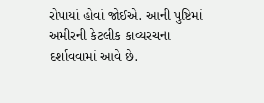રોપાયાં હોવાં જોઈએ. આની પુષ્ટિમાં અમીરની કેટલીક કાવ્યરચના દર્શાવવામાં આવે છે.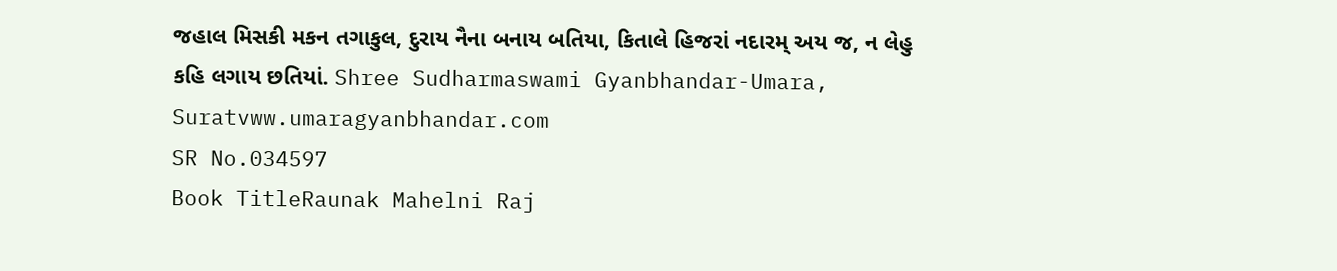જહાલ મિસકી મકન તગાકુલ, દુરાય નૈના બનાય બતિયા, કિતાલે હિજરાં નદારમ્ અય જ, ન લેહુ કહિ લગાય છતિયાં. Shree Sudharmaswami Gyanbhandar-Umara, Suratvww.umaragyanbhandar.com
SR No.034597
Book TitleRaunak Mahelni Raj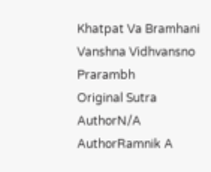Khatpat Va Bramhani Vanshna Vidhvansno Prarambh
Original Sutra AuthorN/A
AuthorRamnik A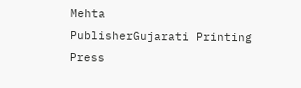Mehta
PublisherGujarati Printing Press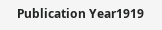Publication Year1919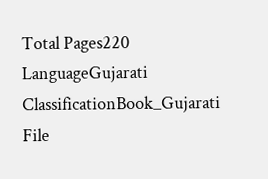Total Pages220
LanguageGujarati
ClassificationBook_Gujarati
File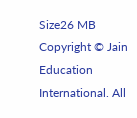Size26 MB
Copyright © Jain Education International. All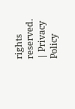rights reserved. | Privacy Policy